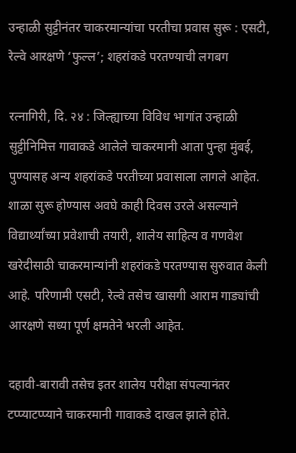उन्हाळी सुट्टीनंतर चाकरमान्यांचा परतीचा प्रवास सुरू : एसटी, रेल्वे आरक्षणे ‘फुल्ल’; शहरांकडे परतण्याची लगबग

रत्नागिरी, दि. २४ : जिल्ह्याच्या विविध भागांत उन्हाळी सुट्टीनिमित्त गावाकडे आलेले चाकरमानी आता पुन्हा मुंबई, पुण्यासह अन्य शहरांकडे परतीच्या प्रवासाला लागले आहेत. शाळा सुरू होण्यास अवघे काही दिवस उरले असल्याने विद्यार्थ्यांच्या प्रवेशाची तयारी, शालेय साहित्य व गणवेश खरेदीसाठी चाकरमान्यांनी शहरांकडे परतण्यास सुरुवात केली आहे. परिणामी एसटी, रेल्वे तसेच खासगी आराम गाड्यांची आरक्षणे सध्या पूर्ण क्षमतेने भरली आहेत.

दहावी-बारावी तसेच इतर शालेय परीक्षा संपल्यानंतर टप्प्याटप्प्याने चाकरमानी गावाकडे दाखल झाले होते.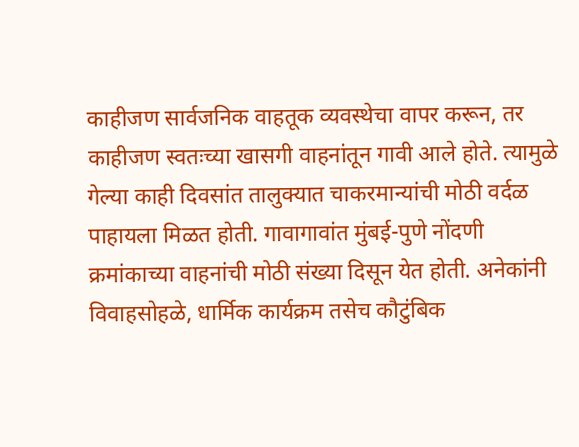काहीजण सार्वजनिक वाहतूक व्यवस्थेचा वापर करून, तर काहीजण स्वतःच्या खासगी वाहनांतून गावी आले होते. त्यामुळे गेल्या काही दिवसांत तालुक्यात चाकरमान्यांची मोठी वर्दळ पाहायला मिळत होती. गावागावांत मुंबई-पुणे नोंदणी क्रमांकाच्या वाहनांची मोठी संख्या दिसून येत होती. अनेकांनी विवाहसोहळे, धार्मिक कार्यक्रम तसेच कौटुंबिक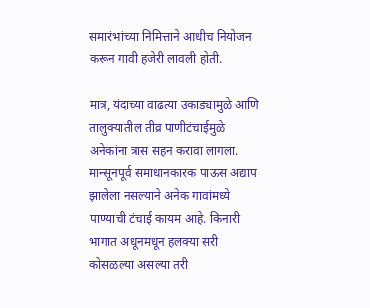समारंभांच्या निमित्ताने आधीच नियोजन करून गावी हजेरी लावली होती.

मात्र, यंदाच्या वाढत्या उकाड्यामुळे आणि तालुक्यातील तीव्र पाणीटंचाईमुळे अनेकांना त्रास सहन करावा लागला. मान्सूनपूर्व समाधानकारक पाऊस अद्याप झालेला नसल्याने अनेक गावांमध्ये पाण्याची टंचाई कायम आहे. किनारी भागात अधूनमधून हलक्या सरी कोसळल्या असल्या तरी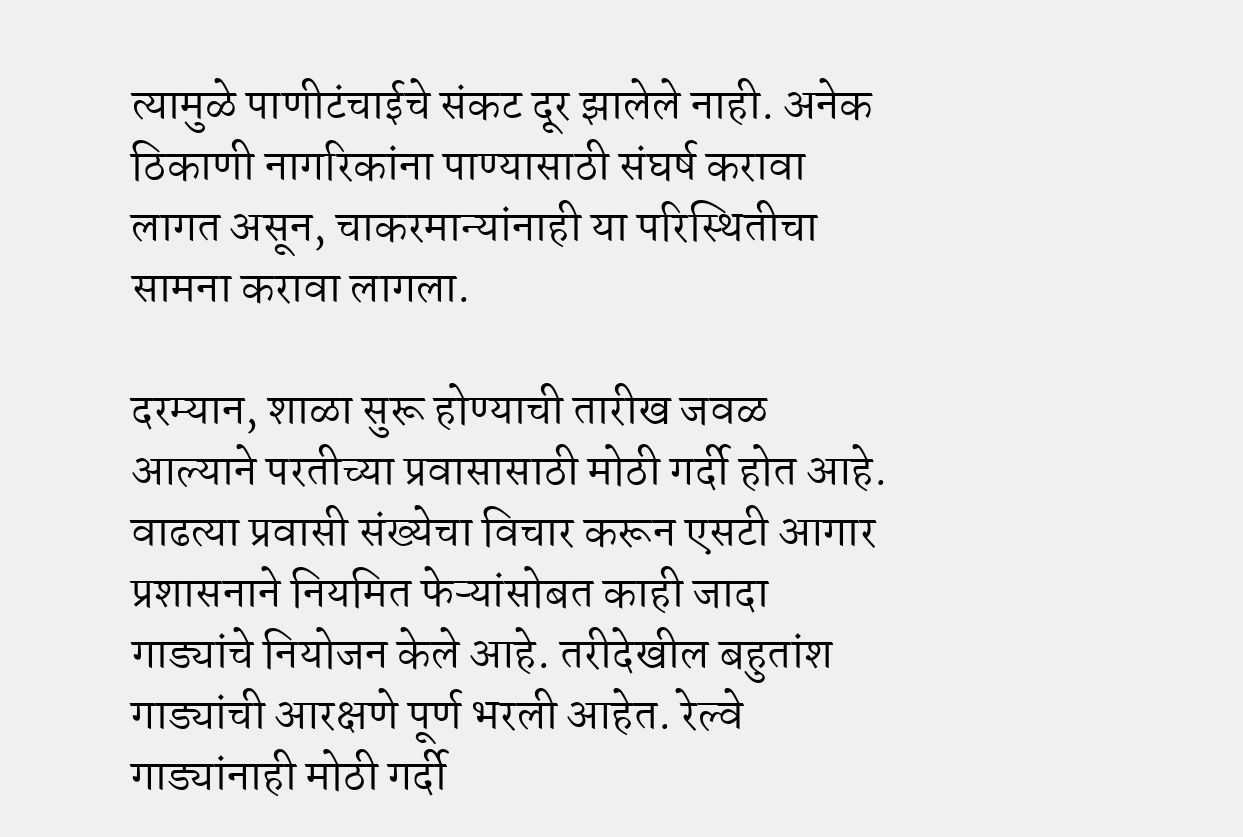त्यामुळे पाणीटंचाईचे संकट दूर झालेले नाही. अनेक ठिकाणी नागरिकांना पाण्यासाठी संघर्ष करावा लागत असून, चाकरमान्यांनाही या परिस्थितीचा सामना करावा लागला.

दरम्यान, शाळा सुरू होण्याची तारीख जवळ आल्याने परतीच्या प्रवासासाठी मोठी गर्दी होत आहे. वाढत्या प्रवासी संख्येचा विचार करून एसटी आगार प्रशासनाने नियमित फेऱ्यांसोबत काही जादा गाड्यांचे नियोजन केले आहे. तरीदेखील बहुतांश गाड्यांची आरक्षणे पूर्ण भरली आहेत. रेल्वे गाड्यांनाही मोठी गर्दी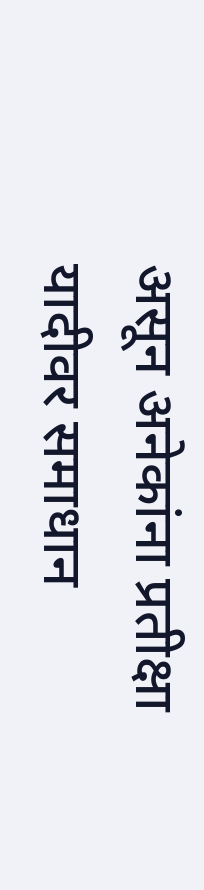असून अनेकांना प्रतीक्षा यादीवर समाधान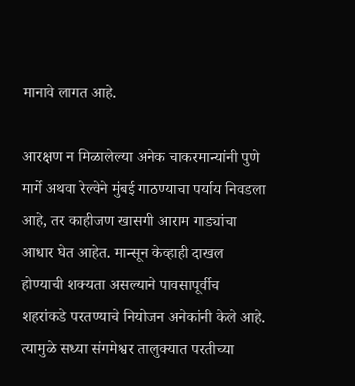मानावे लागत आहे.

आरक्षण न मिळालेल्या अनेक चाकरमान्यांनी पुणे मार्गे अथवा रेल्वेने मुंबई गाठण्याचा पर्याय निवडला आहे, तर काहीजण खासगी आराम गाड्यांचा आधार घेत आहेत. मान्सून केव्हाही दाखल होण्याची शक्यता असल्याने पावसापूर्वीच शहरांकडे परतण्याचे नियोजन अनेकांनी केले आहे. त्यामुळे सध्या संगमेश्वर तालुक्यात परतीच्या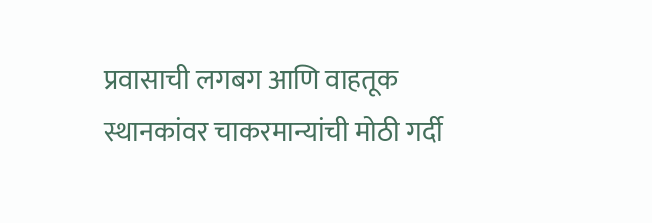प्रवासाची लगबग आणि वाहतूक स्थानकांवर चाकरमान्यांची मोठी गर्दी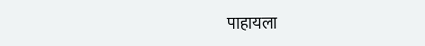पाहायला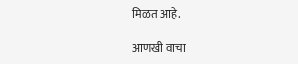मिळत आहे.

आणखी वाचा